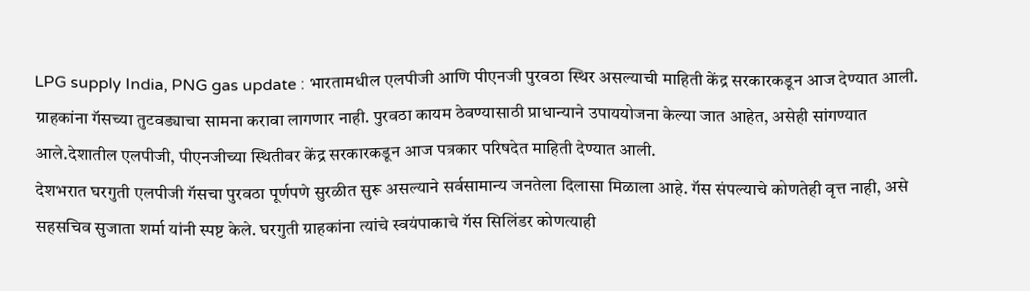LPG supply India, PNG gas update : भारतामधील एलपीजी आणि पीएनजी पुरवठा स्थिर असल्याची माहिती केंद्र सरकारकडून आज देण्यात आली. ग्राहकांना गॅसच्या तुटवड्याचा सामना करावा लागणार नाही. पुरवठा कायम ठेवण्यासाठी प्राधान्याने उपाययोजना केल्या जात आहेत, असेही सांगण्यात आले.देशातील एलपीजी, पीएनजीच्या स्थितीवर केंद्र सरकारकडून आज पत्रकार परिषदेत माहिती देण्यात आली.
देशभरात घरगुती एलपीजी गॅसचा पुरवठा पूर्णपणे सुरळीत सुरू असल्याने सर्वसामान्य जनतेला दिलासा मिळाला आहे. गॅस संपल्याचे कोणतेही वृत्त नाही, असे सहसचिव सुजाता शर्मा यांनी स्पष्ट केले. घरगुती ग्राहकांना त्यांचे स्वयंपाकाचे गॅस सिलिंडर कोणत्याही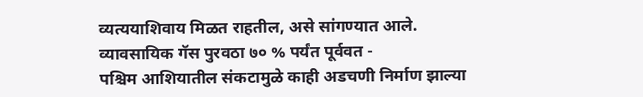व्यत्ययाशिवाय मिळत राहतील, असे सांगण्यात आले.
व्यावसायिक गॅस पुरवठा ७० % पर्यंत पूर्ववत -
पश्चिम आशियातील संकटामुळे काही अडचणी निर्माण झाल्या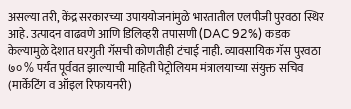असल्या तरी, केंद्र सरकारच्या उपाययोजनांमुळे भारतातील एलपीजी पुरवठा स्थिर आहे. उत्पादन वाढवणे आणि डिलिव्हरी तपासणी (DAC 92%) कडक केल्यामुळे देशात घरगुती गॅसची कोणतीही टंचाई नाही. व्यावसायिक गॅस पुरवठा ७० % पर्यंत पूर्ववत झाल्याची माहिती पेट्रोलियम मंत्रालयाच्या संयुक्त सचिव (मार्केटिंग व ऑइल रिफायनरी)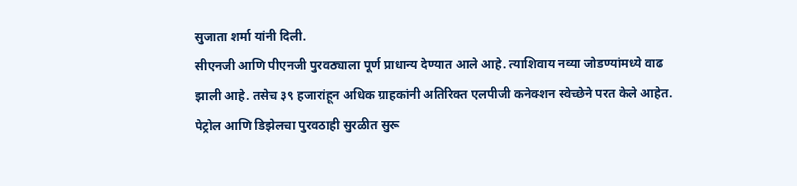सुजाता शर्मा यांनी दिली.
सीएनजी आणि पीएनजी पुरवठ्याला पूर्ण प्राधान्य देण्यात आले आहे. त्याशिवाय नव्या जोडण्यांमध्ये वाढ झाली आहे. तसेच ३९ हजारांहून अधिक ग्राहकांनी अतिरिक्त एलपीजी कनेक्शन स्वेच्छेने परत केले आहेत. पेट्रोल आणि डिझेलचा पुरवठाही सुरळीत सुरू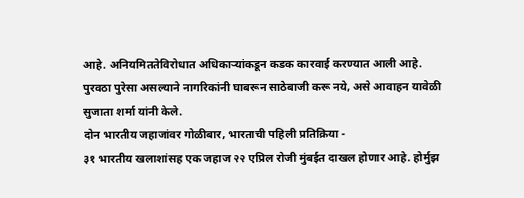आहे. अनियमिततेविरोधात अधिकाऱ्यांकडून कडक कारवाई करण्यात आली आहे. पुरवठा पुरेसा असल्याने नागरिकांनी घाबरून साठेबाजी करू नये, असे आवाहन यावेळी सुजाता शर्मा यांनी केले.
दोन भारतीय जहाजांवर गोळीबार, भारताची पहिली प्रतिक्रिया -
३१ भारतीय खलाशांसह एक जहाज २२ एप्रिल रोजी मुंबईत दाखल होणार आहे. होर्मुझ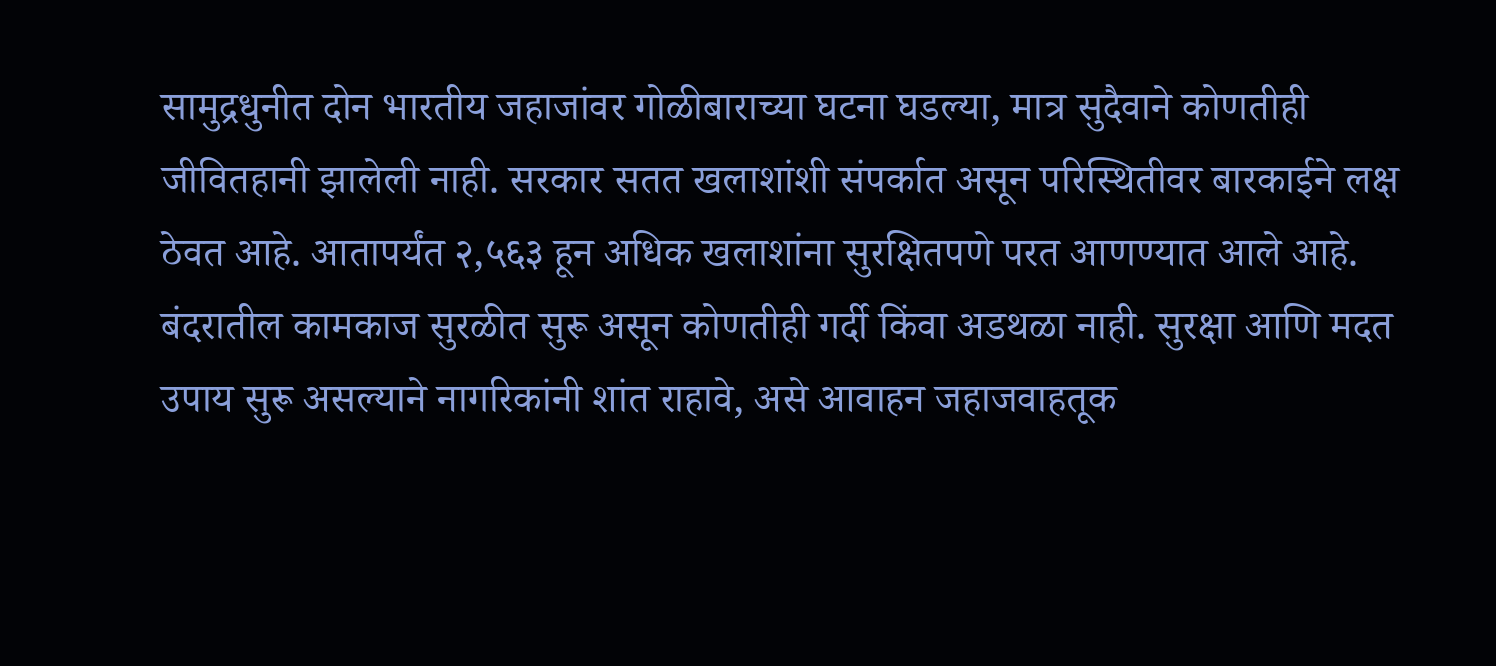सामुद्रधुनीत दोन भारतीय जहाजांवर गोळीबाराच्या घटना घडल्या, मात्र सुदैवाने कोणतीही जीवितहानी झालेली नाही. सरकार सतत खलाशांशी संपर्कात असून परिस्थितीवर बारकाईने लक्ष ठेवत आहे. आतापर्यंत २,५६३ हून अधिक खलाशांना सुरक्षितपणे परत आणण्यात आले आहे. बंदरातील कामकाज सुरळीत सुरू असून कोणतीही गर्दी किंवा अडथळा नाही. सुरक्षा आणि मदत उपाय सुरू असल्याने नागरिकांनी शांत राहावे, असे आवाहन जहाजवाहतूक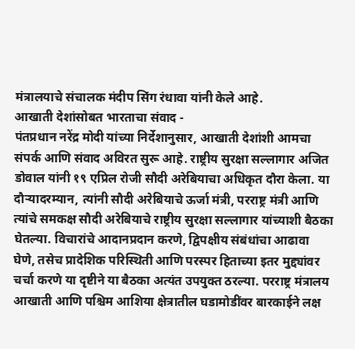मंत्रालयाचे संचालक मंदीप सिंग रंधावा यांनी केले आहे.
आखाती देशांसोबत भारताचा संवाद -
पंतप्रधान नरेंद्र मोदी यांच्या निर्देशानुसार, आखाती देशांशी आमचा संपर्क आणि संवाद अविरत सुरू आहे. राष्ट्रीय सुरक्षा सल्लागार अजित डोवाल यांनी १९ एप्रिल रोजी सौदी अरेबियाचा अधिकृत दौरा केला. या दौऱ्यादरम्यान, त्यांनी सौदी अरेबियाचे ऊर्जा मंत्री, परराष्ट्र मंत्री आणि त्यांचे समकक्ष सौदी अरेबियाचे राष्ट्रीय सुरक्षा सल्लागार यांच्याशी बैठका घेतल्या. विचारांचे आदानप्रदान करणे, द्विपक्षीय संबंधांचा आढावा घेणे, तसेच प्रादेशिक परिस्थिती आणि परस्पर हिताच्या इतर मुद्द्यांवर चर्चा करणे या दृष्टीने या बैठका अत्यंत उपयुक्त ठरल्या. परराष्ट्र मंत्रालय आखाती आणि पश्चिम आशिया क्षेत्रातील घडामोडींवर बारकाईने लक्ष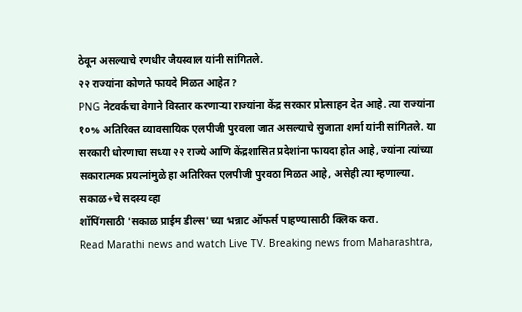ठेवून असल्याचे रणधीर जैयस्वाल यांनी सांगितले.
२२ राज्यांना कोणते फायदे मिळत आहेत?
PNG नेटवर्कचा वेगाने विस्तार करणाऱ्या राज्यांना केंद्र सरकार प्रोत्साहन देत आहे. त्या राज्यांना १०% अतिरिक्त व्यावसायिक एलपीजी पुरवला जात असल्याचे सुजाता शर्मा यांनी सांगितले. या सरकारी धोरणाचा सध्या २२ राज्ये आणि केंद्रशासित प्रदेशांना फायदा होत आहे, ज्यांना त्यांच्या सकारात्मक प्रयत्नांमुळे हा अतिरिक्त एलपीजी पुरवठा मिळत आहे, असेही त्या म्हणाल्या.
सकाळ+चे सदस्य व्हा
शॉपिंगसाठी 'सकाळ प्राईम डील्स'च्या भन्नाट ऑफर्स पाहण्यासाठी क्लिक करा.
Read Marathi news and watch Live TV. Breaking news from Maharashtra,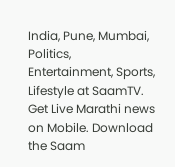India, Pune, Mumbai, Politics, Entertainment, Sports, Lifestyle at SaamTV. Get Live Marathi news on Mobile. Download the Saam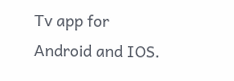Tv app for Android and IOS.